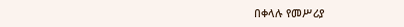በቀላሉ የመሥሪያ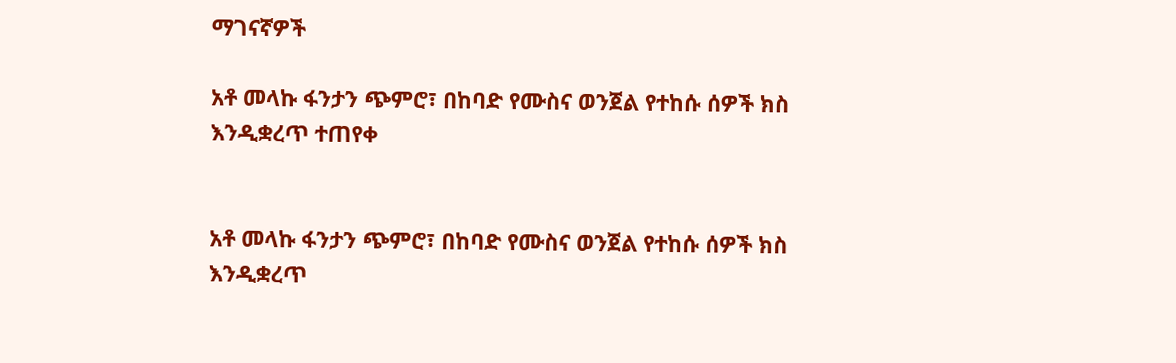ማገናኛዎች

አቶ መላኩ ፋንታን ጭምሮ፣ በከባድ የሙስና ወንጀል የተከሱ ሰዎች ክስ እንዲቋረጥ ተጠየቀ


አቶ መላኩ ፋንታን ጭምሮ፣ በከባድ የሙስና ወንጀል የተከሱ ሰዎች ክስ እንዲቋረጥ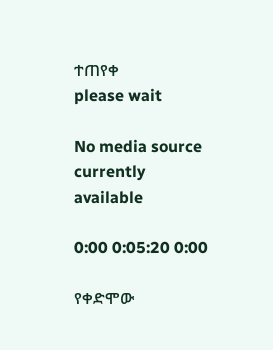ተጠየቀ
please wait

No media source currently available

0:00 0:05:20 0:00

የቀድሞው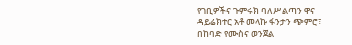የገቢዎችና ጉምሩክ ባለሥልጣን ዋና ዳይሬክተር አቶ መላኩ ፋንታን ጭምሮ፣ በከባድ የሙስና ወንጀል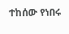ተከሰው የነበሩ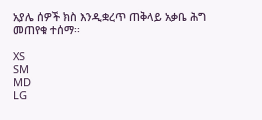አያሌ ሰዎች ክስ እንዲቋረጥ ጠቅላይ አቃቤ ሕግ መጠየቁ ተሰማ፡፡

XS
SM
MD
LG